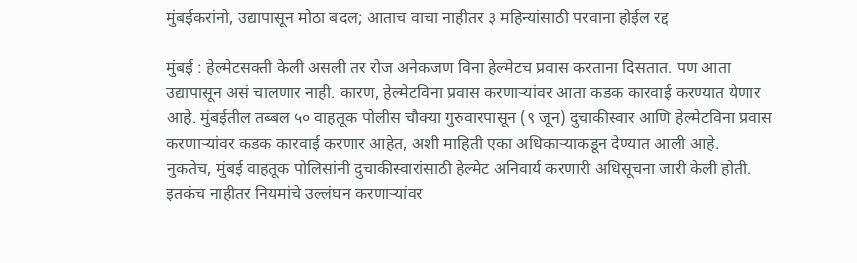मुंबईकरांनो, उद्यापासून मोठा बदल; आताच वाचा नाहीतर ३ महिन्यांसाठी परवाना होईल रद्द

मुंबई : हेल्मेटसक्ती केली असली तर रोज अनेकजण विना हेल्मेटच प्रवास करताना दिसतात. पण आता उद्यापासून असं चालणार नाही. कारण, हेल्मेटविना प्रवास करणाऱ्यांवर आता कडक कारवाई करण्यात येणार आहे. मुंबईतील तब्बल ५० वाहतूक पोलीस चौक्या गुरुवारपासून (९ जून) दुचाकीस्वार आणि हेल्मेटविना प्रवास करणाऱ्यांवर कडक कारवाई करणार आहेत, अशी माहिती एका अधिकाऱ्याकडून देण्यात आली आहे.
नुकतेच, मुंबई वाहतूक पोलिसांनी दुचाकीस्वारांसाठी हेल्मेट अनिवार्य करणारी अधिसूचना जारी केली होती. इतकंच नाहीतर नियमांचे उल्लंघन करणाऱ्यांवर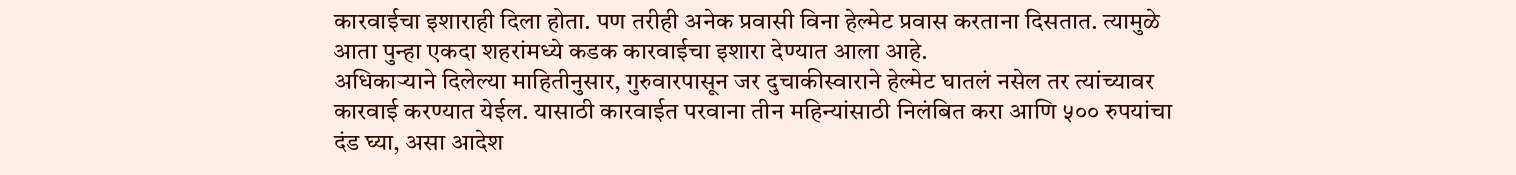कारवाईचा इशाराही दिला होता. पण तरीही अनेक प्रवासी विना हेल्मेट प्रवास करताना दिसतात. त्यामुळे आता पुन्हा एकदा शहरांमध्ये कडक कारवाईचा इशारा देण्यात आला आहे.
अधिकाऱ्याने दिलेल्या माहितीनुसार, गुरुवारपासून जर दुचाकीस्वाराने हेल्मेट घातलं नसेल तर त्यांच्यावर कारवाई करण्यात येईल. यासाठी कारवाईत परवाना तीन महिन्यांसाठी निलंबित करा आणि ५०० रुपयांचा दंड घ्या, असा आदेश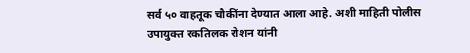सर्व ५० वाहतूक चौकींना देण्यात आला आहे. अशी माहिती पोलीस उपायुक्त रकतिलक रोशन यांनी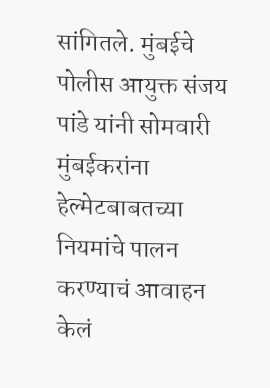सांगितले. मुंबईचे पोलीस आयुक्त संजय पांडे यांनी सोमवारी मुंबईकरांना हेल्मेटबाबतच्या नियमांचे पालन करण्याचं आवाहन केलं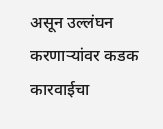असून उल्लंघन करणाऱ्यांवर कडक कारवाईचा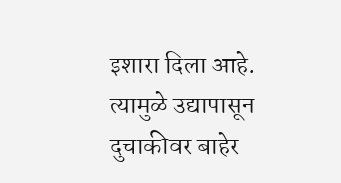इशारा दिला आहे. त्यामुळे उद्यापासून दुचाकीवर बाहेर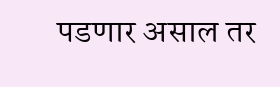पडणार असाल तर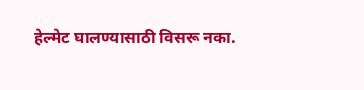हेल्मेट घालण्यासाठी विसरू नका.